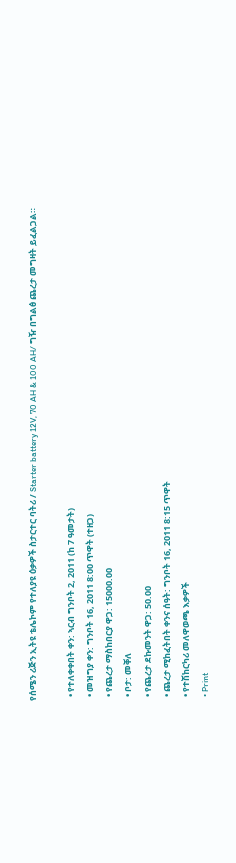የሰሜን ሪጅን ኢትዩ ቴሌኮም የተለያዩ ዕቃዎች ስታርተር ባትሪ / Starter battery 12V, 70 AH & 100 AH/ ግዥ በግልፅ ጨረታ መግዛት ይፈልጋል።

  • የተለቀቀበት ቀን: ኣርብ ግንቦት 2, 2011 (ከ 7 ዓመታት)
  • መዝግያ ቀን: ግንቦት 16, 2011 8:00 ጥዋት (ተዘጋ)
  • የጨረታ ማስከበርያ ዋጋ: 15000.00
  • ቦታ: መቐለ
  • የጨረታ ደኩመንት ዋጋ: 50.00
  • ጨረታ ሚከፈትበት ቀንና ሰዓት: ግንቦት 16, 2011 8:15 ጥዋት
  • የተሽከርካሪ መለዋወጫ እቃዎች
  • Print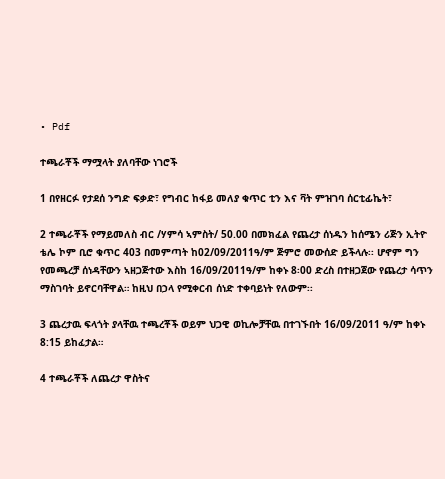• Pdf

ተጫራቾች ማሟላት ያለባቸው ነገሮች

1 በየዘርፉ የታደሰ ንግድ ፍቃድ፣ የግብር ከፋይ መለያ ቁጥር ቲን እና ቫት ምዝገባ ሰርቲፊኬት፣

2 ተጫራቾች የማይመለስ ብር /ሃምሳ ኣምስት/ 50.00 በመክፈል የጨረታ ሰነዱን ከሰሜን ሪጅን ኢትዮ ቴሌ ኮም ቢሮ ቁጥር 403 በመምጣት ከ02/09/2011ዓ/ም ጅምሮ መውሰድ ይችላሉ፡፡ ሆኖም ግን የመጫረቻ ሰነዳቸውን ኣዘጋጅተው እስከ 16/09/2011ዓ/ም ከቀኑ 8፡00 ድረስ በተዘጋጀው የጨረታ ሳጥን ማስገባት ይኖርባቸዋል። ከዚህ በኃላ የሚቀርብ ሰነድ ተቀባይነት የለውም፡፡

3 ጨረታዉ ፍላጎት ያላቸዉ ተጫረቾች ወይም ህጋዊ ወኪሎቻቸዉ በተገኙበት 16/09/2011 ዓ/ም ከቀኑ 8:15 ይከፈታል።

4 ተጫራቾች ለጨረታ ዋስትና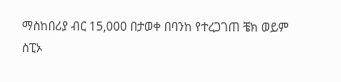ማስከበሪያ ብር 15,000 በታወቀ በባንከ የተረጋገጠ ቼክ ወይም ስፒኦ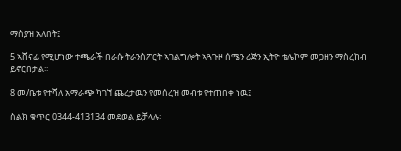ማስያዝ አለበት፤

5 ኣሸናፊ የሚሆነው ተጫራች በራሱ ትራንስፖርት ኣገልግሎት ኣጓጉዞ ሰሜን ሪጅን ኢትዮ ቴሌኮም መጋዘን ማስረከብ ይኖርበታል፡፡

8 መ/ቤቱ የተሻለ አማራጭ ካገኘ ጨረታዉን የመሰረዝ መብቱ የተጠበቀ ነዉ፤

ስልክ ቁጥር 0344-413134 መደወል ይቻላሉ፡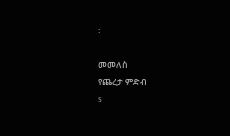፡

መመለስ
የጨረታ ምድብ
s